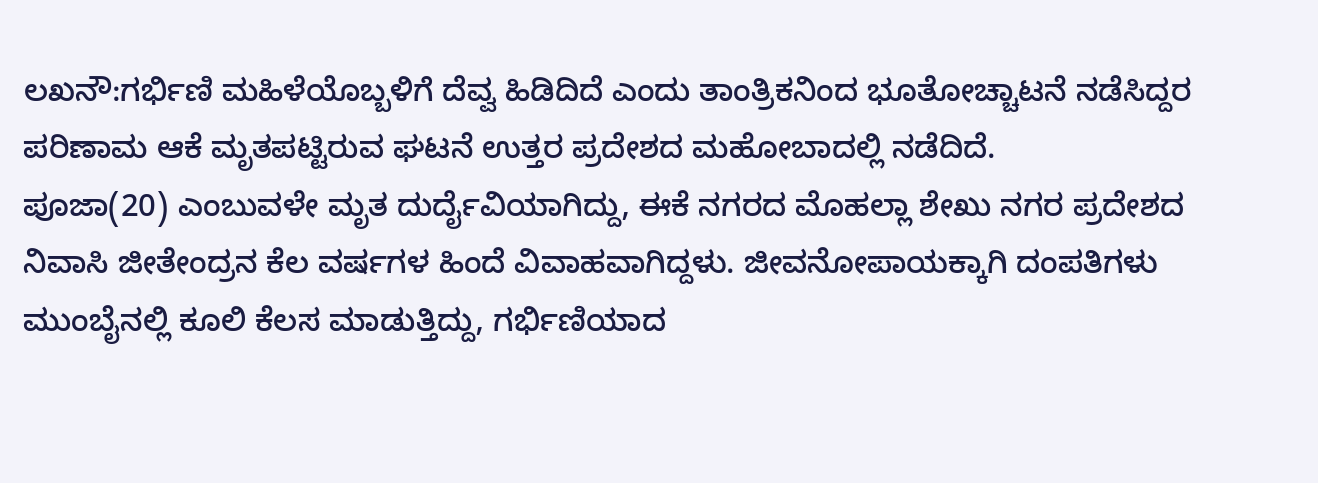ಲಖನೌ:ಗರ್ಭಿಣಿ ಮಹಿಳೆಯೊಬ್ಬಳಿಗೆ ದೆವ್ವ ಹಿಡಿದಿದೆ ಎಂದು ತಾಂತ್ರಿಕನಿಂದ ಭೂತೋಚ್ಚಾಟನೆ ನಡೆಸಿದ್ದರ ಪರಿಣಾಮ ಆಕೆ ಮೃತಪಟ್ಟಿರುವ ಘಟನೆ ಉತ್ತರ ಪ್ರದೇಶದ ಮಹೋಬಾದಲ್ಲಿ ನಡೆದಿದೆ.
ಪೂಜಾ(20) ಎಂಬುವಳೇ ಮೃತ ದುರ್ದೈವಿಯಾಗಿದ್ದು, ಈಕೆ ನಗರದ ಮೊಹಲ್ಲಾ ಶೇಖು ನಗರ ಪ್ರದೇಶದ ನಿವಾಸಿ ಜೀತೇಂದ್ರನ ಕೆಲ ವರ್ಷಗಳ ಹಿಂದೆ ವಿವಾಹವಾಗಿದ್ದಳು. ಜೀವನೋಪಾಯಕ್ಕಾಗಿ ದಂಪತಿಗಳು ಮುಂಬೈನಲ್ಲಿ ಕೂಲಿ ಕೆಲಸ ಮಾಡುತ್ತಿದ್ದು, ಗರ್ಭಿಣಿಯಾದ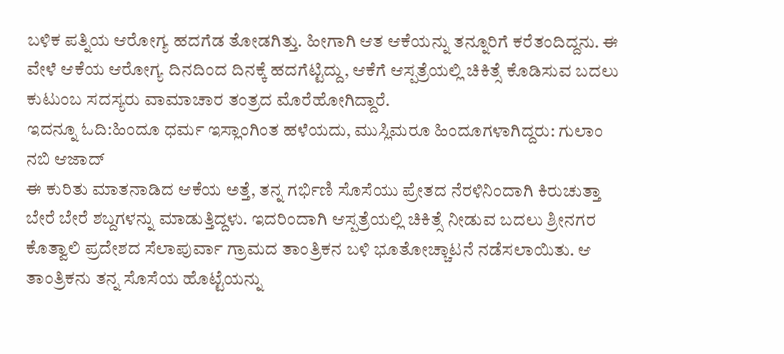ಬಳಿಕ ಪತ್ನಿಯ ಆರೋಗ್ಯ ಹದಗೆಡ ತೋಡಗಿತ್ತು. ಹೀಗಾಗಿ ಆತ ಆಕೆಯನ್ನು ತನ್ನೂರಿಗೆ ಕರೆತಂದಿದ್ದನು. ಈ ವೇಳೆ ಆಕೆಯ ಆರೋಗ್ಯ ದಿನದಿಂದ ದಿನಕ್ಕೆ ಹದಗೆಟ್ಟಿದ್ದು, ಆಕೆಗೆ ಆಸ್ಪತ್ರೆಯಲ್ಲಿ ಚಿಕಿತ್ಸೆ ಕೊಡಿಸುವ ಬದಲು ಕುಟುಂಬ ಸದಸ್ಯರು ವಾಮಾಚಾರ ತಂತ್ರದ ಮೊರೆಹೋಗಿದ್ದಾರೆ.
ಇದನ್ನೂ ಓದಿ:ಹಿಂದೂ ಧರ್ಮ ಇಸ್ಲಾಂಗಿಂತ ಹಳೆಯದು, ಮುಸ್ಲಿಮರೂ ಹಿಂದೂಗಳಾಗಿದ್ದರು: ಗುಲಾಂ ನಬಿ ಆಜಾದ್
ಈ ಕುರಿತು ಮಾತನಾಡಿದ ಆಕೆಯ ಅತ್ತೆ, ತನ್ನ ಗರ್ಭಿಣಿ ಸೊಸೆಯು ಪ್ರೇತದ ನೆರಳಿನಿಂದಾಗಿ ಕಿರುಚುತ್ತಾ ಬೇರೆ ಬೇರೆ ಶಬ್ದಗಳನ್ನು ಮಾಡುತ್ತಿದ್ದಳು. ಇದರಿಂದಾಗಿ ಆಸ್ಪತ್ರೆಯಲ್ಲಿ ಚಿಕಿತ್ಸೆ ನೀಡುವ ಬದಲು ಶ್ರೀನಗರ ಕೊತ್ವಾಲಿ ಪ್ರದೇಶದ ಸೆಲಾಪುರ್ವಾ ಗ್ರಾಮದ ತಾಂತ್ರಿಕನ ಬಳಿ ಭೂತೋಚ್ಚಾಟನೆ ನಡೆಸಲಾಯಿತು. ಆ ತಾಂತ್ರಿಕನು ತನ್ನ ಸೊಸೆಯ ಹೊಟ್ಟೆಯನ್ನು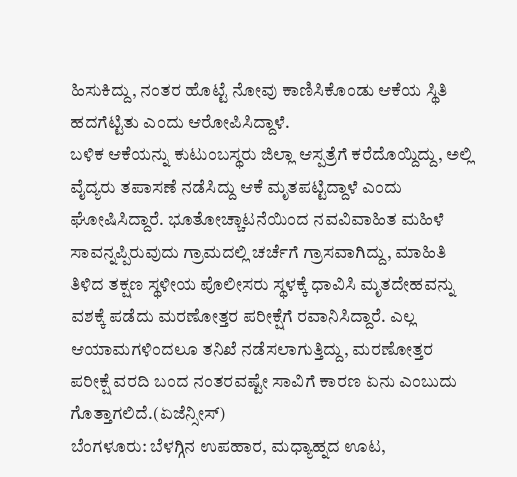ಹಿಸುಕಿದ್ದು, ನಂತರ ಹೊಟ್ಟೆ ನೋವು ಕಾಣಿಸಿಕೊಂಡು ಆಕೆಯ ಸ್ಥಿತಿ ಹದಗೆಟ್ಟಿತು ಎಂದು ಆರೋಪಿಸಿದ್ದಾಳೆ.
ಬಳಿಕ ಆಕೆಯನ್ನು ಕುಟುಂಬಸ್ಥರು ಜಿಲ್ಲಾ ಆಸ್ಪತ್ರೆಗೆ ಕರೆದೊಯ್ದಿದ್ದು, ಅಲ್ಲಿ ವೈದ್ಯರು ತಪಾಸಣೆ ನಡೆಸಿದ್ದು ಆಕೆ ಮೃತಪಟ್ಟಿದ್ದಾಳೆ ಎಂದು ಘೋಷಿಸಿದ್ದಾರೆ. ಭೂತೋಚ್ಚಾಟನೆಯಿಂದ ನವವಿವಾಹಿತ ಮಹಿಳೆ ಸಾವನ್ನಪ್ಪಿರುವುದು ಗ್ರಾಮದಲ್ಲಿ ಚರ್ಚೆಗೆ ಗ್ರಾಸವಾಗಿದ್ದು, ಮಾಹಿತಿ ತಿಳಿದ ತಕ್ಷಣ ಸ್ಥಳೀಯ ಪೊಲೀಸರು ಸ್ಥಳಕ್ಕೆ ಧಾವಿಸಿ ಮೃತದೇಹವನ್ನು ವಶಕ್ಕೆ ಪಡೆದು ಮರಣೋತ್ತರ ಪರೀಕ್ಷೆಗೆ ರವಾನಿಸಿದ್ದಾರೆ. ಎಲ್ಲ ಆಯಾಮಗಳಿಂದಲೂ ತನಿಖೆ ನಡೆಸಲಾಗುತ್ತಿದ್ದು, ಮರಣೋತ್ತರ ಪರೀಕ್ಷೆ ವರದಿ ಬಂದ ನಂತರವಷ್ಟೇ ಸಾವಿಗೆ ಕಾರಣ ಏನು ಎಂಬುದು ಗೊತ್ತಾಗಲಿದೆ.(ಏಜೆನ್ಸೀಸ್)
ಬೆಂಗಳೂರು: ಬೆಳಗ್ಗಿನ ಉಪಹಾರ, ಮಧ್ಯಾಹ್ನದ ಊಟ,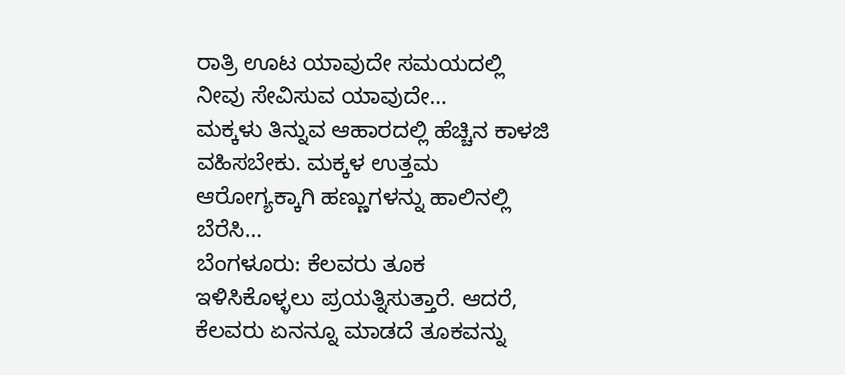ರಾತ್ರಿ ಊಟ ಯಾವುದೇ ಸಮಯದಲ್ಲಿ ನೀವು ಸೇವಿಸುವ ಯಾವುದೇ…
ಮಕ್ಕಳು ತಿನ್ನುವ ಆಹಾರದಲ್ಲಿ ಹೆಚ್ಚಿನ ಕಾಳಜಿ ವಹಿಸಬೇಕು. ಮಕ್ಕಳ ಉತ್ತಮ ಆರೋಗ್ಯಕ್ಕಾಗಿ ಹಣ್ಣುಗಳನ್ನು ಹಾಲಿನಲ್ಲಿ ಬೆರೆಸಿ…
ಬೆಂಗಳೂರು: ಕೆಲವರು ತೂಕ ಇಳಿಸಿಕೊಳ್ಳಲು ಪ್ರಯತ್ನಿಸುತ್ತಾರೆ. ಆದರೆ, ಕೆಲವರು ಏನನ್ನೂ ಮಾಡದೆ ತೂಕವನ್ನು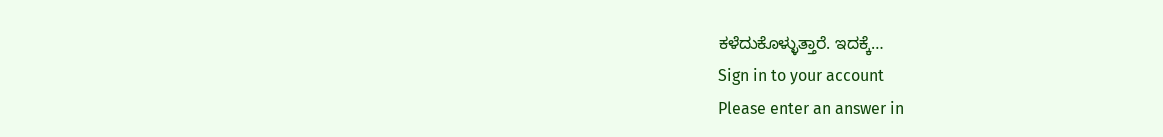ಕಳೆದುಕೊಳ್ಳುತ್ತಾರೆ. ಇದಕ್ಕೆ…
Sign in to your account
Please enter an answer in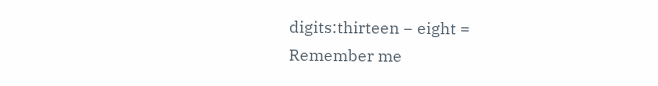digits:thirteen − eight =
Remember me